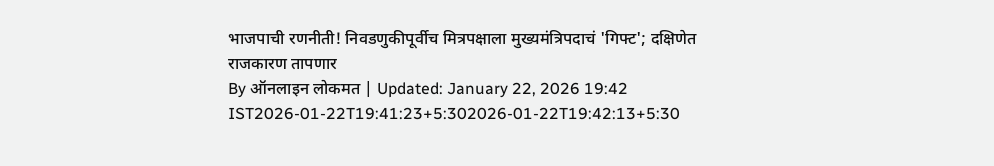भाजपाची रणनीती! निवडणुकीपूर्वीच मित्रपक्षाला मुख्यमंत्रिपदाचं 'गिफ्ट'; दक्षिणेत राजकारण तापणार
By ऑनलाइन लोकमत | Updated: January 22, 2026 19:42 IST2026-01-22T19:41:23+5:302026-01-22T19:42:13+5:30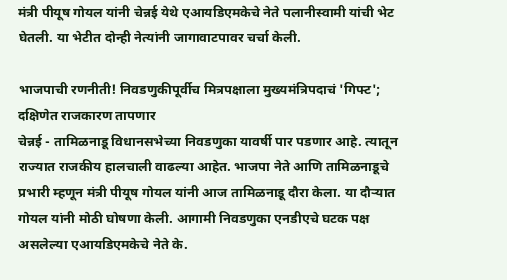मंत्री पीयूष गोयल यांनी चेन्नई येथे एआयडिएमकेचे नेते पलानीस्वामी यांची भेट घेतली. या भेटीत दोन्ही नेत्यांनी जागावाटपावर चर्चा केली.

भाजपाची रणनीती! निवडणुकीपूर्वीच मित्रपक्षाला मुख्यमंत्रिपदाचं 'गिफ्ट'; दक्षिणेत राजकारण तापणार
चेन्नई - तामिळनाडू विधानसभेच्या निवडणुका यावर्षी पार पडणार आहे. त्यातून राज्यात राजकीय हालचाली वाढल्या आहेत. भाजपा नेते आणि तामिळनाडूचे प्रभारी म्हणून मंत्री पीयूष गोयल यांनी आज तामिळनाडू दौरा केला. या दौऱ्यात गोयल यांनी मोठी घोषणा केली. आगामी निवडणुका एनडीएचे घटक पक्ष असलेल्या एआयडिएमकेचे नेते के.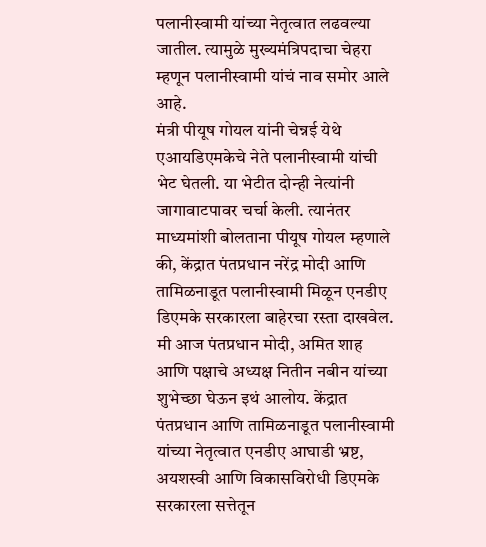पलानीस्वामी यांच्या नेतृत्वात लढवल्या जातील. त्यामुळे मुख्यमंत्रिपदाचा चेहरा म्हणून पलानीस्वामी यांचं नाव समोर आले आहे.
मंत्री पीयूष गोयल यांनी चेन्नई येथे एआयडिएमकेचे नेते पलानीस्वामी यांची भेट घेतली. या भेटीत दोन्ही नेत्यांनी जागावाटपावर चर्चा केली. त्यानंतर माध्यमांशी बोलताना पीयूष गोयल म्हणाले की, केंद्रात पंतप्रधान नरेंद्र मोदी आणि तामिळनाडूत पलानीस्वामी मिळून एनडीए डिएमके सरकारला बाहेरचा रस्ता दाखवेल. मी आज पंतप्रधान मोदी, अमित शाह आणि पक्षाचे अध्यक्ष नितीन नबीन यांच्या शुभेच्छा घेऊन इथं आलोय. केंद्रात पंतप्रधान आणि तामिळनाडूत पलानीस्वामी यांच्या नेतृत्वात एनडीए आघाडी भ्रष्ट, अयशस्वी आणि विकासविरोधी डिएमके सरकारला सत्तेतून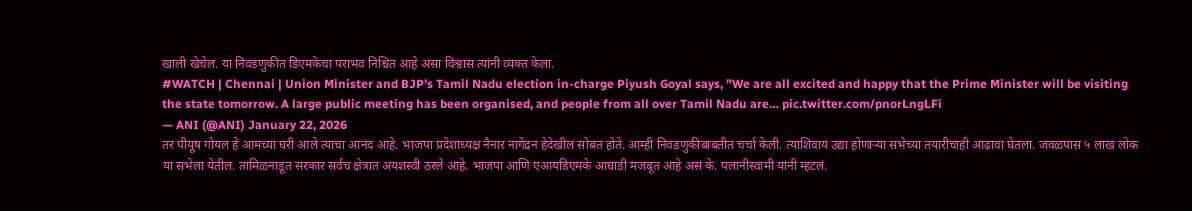खाली खेचेल. या निवडणुकीत डिएमकेचा पराभव निश्चित आहे असा विश्वास त्यांनी व्यक्त केला.
#WATCH | Chennai | Union Minister and BJP's Tamil Nadu election in-charge Piyush Goyal says, "We are all excited and happy that the Prime Minister will be visiting the state tomorrow. A large public meeting has been organised, and people from all over Tamil Nadu are… pic.twitter.com/pnorLngLFi
— ANI (@ANI) January 22, 2026
तर पीयूष गोयल हे आमच्या घरी आले त्याचा आनंद आहे. भाजपा प्रदेशाध्यक्ष नैनार नागेंद्रन हेदेखील सोबत होते. आम्ही निवडणुकीबाबतीत चर्चा केली. त्याशिवाय उद्या होणाऱ्या सभेच्या तयारीचाही आढावा घेतला. जवळपास ५ लाख लोक या सभेला येतील. तामिळनाडूत सरकार सर्वच क्षेत्रात अयशस्वी ठरले आहे. भाजपा आणि एआयडिएमके आघाडी मजबूत आहे असं के. पलानीस्वामी यांनी म्हटलं.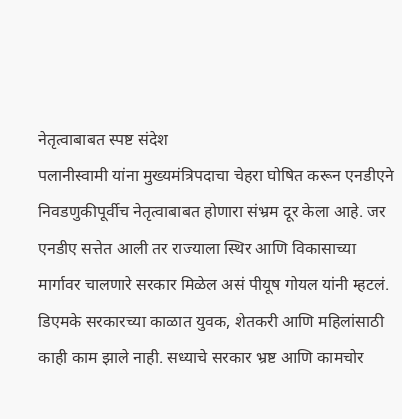नेतृत्वाबाबत स्पष्ट संदेश
पलानीस्वामी यांना मुख्यमंत्रिपदाचा चेहरा घोषित करून एनडीएने निवडणुकीपूर्वीच नेतृत्वाबाबत होणारा संभ्रम दूर केला आहे. जर एनडीए सत्तेत आली तर राज्याला स्थिर आणि विकासाच्या मार्गावर चालणारे सरकार मिळेल असं पीयूष गोयल यांनी म्हटलं. डिएमके सरकारच्या काळात युवक, शेतकरी आणि महिलांसाठी काही काम झाले नाही. सध्याचे सरकार भ्रष्ट आणि कामचोर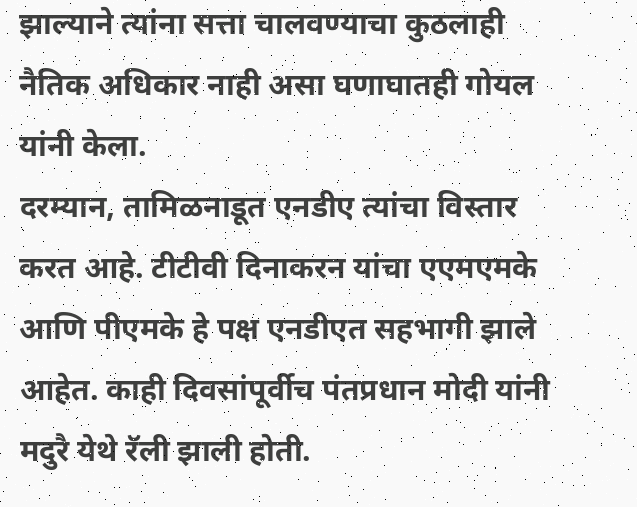झाल्याने त्यांना सत्ता चालवण्याचा कुठलाही नैतिक अधिकार नाही असा घणाघातही गोयल यांनी केला.
दरम्यान, तामिळनाडूत एनडीए त्यांचा विस्तार करत आहे. टीटीवी दिनाकरन यांचा एएमएमके आणि पीएमके हे पक्ष एनडीएत सहभागी झाले आहेत. काही दिवसांपूर्वीच पंतप्रधान मोदी यांनी मदुरै येथे रॅली झाली होती.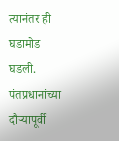त्यानंतर ही घडामोड घडली. पंतप्रधानांच्या दौऱ्यापूर्वी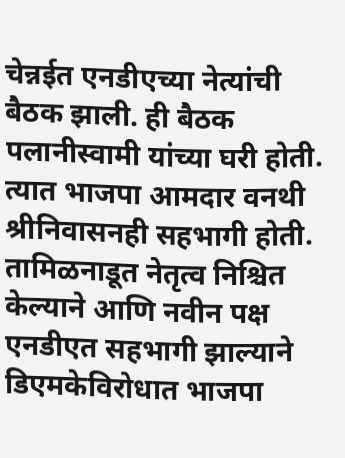चेन्नईत एनडीएच्या नेत्यांची बैठक झाली. ही बैठक पलानीस्वामी यांच्या घरी होती. त्यात भाजपा आमदार वनथी श्रीनिवासनही सहभागी होती. तामिळनाडूत नेतृत्व निश्चित केल्याने आणि नवीन पक्ष एनडीएत सहभागी झाल्याने डिएमकेविरोधात भाजपा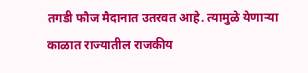तगडी फौज मैदानात उतरवत आहे. त्यामुळे येणाऱ्या काळात राज्यातील राजकीय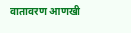वातावरण आणखी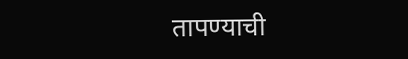तापण्याची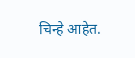चिन्हे आहेत.